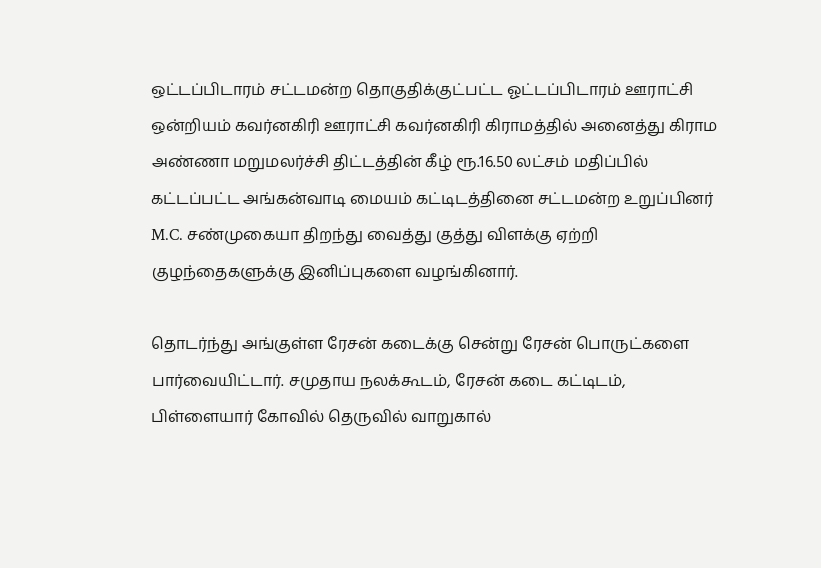ஒட்டப்பிடாரம் சட்டமன்ற தொகுதிக்குட்பட்ட ஓட்டப்பிடாரம் ஊராட்சி ஒன்றியம் கவர்னகிரி ஊராட்சி கவர்னகிரி கிராமத்தில் அனைத்து கிராம அண்ணா மறுமலர்ச்சி திட்டத்தின் கீழ் ரூ.16.50 லட்சம் மதிப்பில் கட்டப்பட்ட அங்கன்வாடி மையம் கட்டிடத்தினை சட்டமன்ற உறுப்பினர் M.C. சண்முகையா திறந்து வைத்து குத்து விளக்கு ஏற்றி குழந்தைகளுக்கு இனிப்புகளை வழங்கினார்.

தொடர்ந்து அங்குள்ள ரேசன் கடைக்கு சென்று ரேசன் பொருட்களை பார்வையிட்டார். சமுதாய நலக்கூடம், ரேசன் கடை கட்டிடம், பிள்ளையார் கோவில் தெருவில் வாறுகால்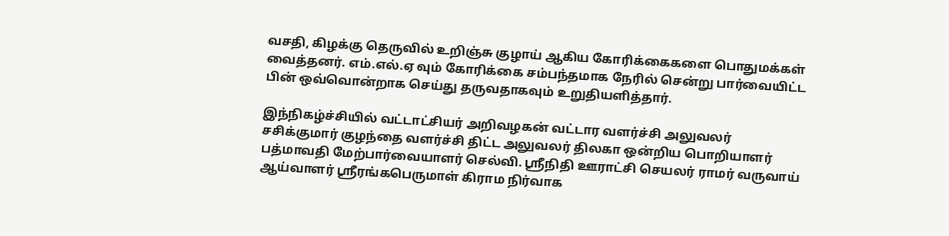வசதி, கிழக்கு தெருவில் உறிஞ்சு குழாய் ஆகிய கோரிக்கைகளை பொதுமக்கள் வைத்தனர். எம்.எல்.ஏ வும் கோரிக்கை சம்பந்தமாக நேரில் சென்று பார்வையிட்ட பின் ஒவ்வொன்றாக செய்து தருவதாகவும் உறுதியளித்தார்.

இந்நிகழ்ச்சியில் வட்டாட்சியர் அறிவழகன் வட்டார வளர்ச்சி அலுவலர் சசிக்குமார் குழந்தை வளர்ச்சி திட்ட அலுவலர் திலகா ஒன்றிய பொறியாளர் பத்மாவதி மேற்பார்வையாளர் செல்வி. ஶ்ரீநிதி ஊராட்சி செயலர் ராமர் வருவாய் ஆய்வாளர் ஶ்ரீரங்கபெருமாள் கிராம நிர்வாக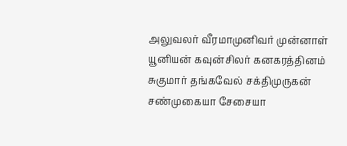அலுவலர் வீரமாமுனிவர் முன்னாள் யூனியன் கவுன்சிலர் கனகரத்தினம் சுகுமார் தங்கவேல் சக்திமுருகன் சண்முகையா சேசையா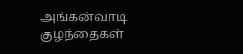அங்கன்வாடி குழந்தைகள்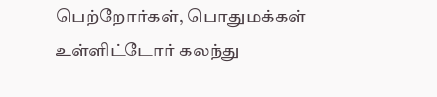பெற்றோர்கள், பொதுமக்கள் உள்ளிட்டோர் கலந்து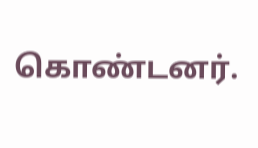கொண்டனர்.